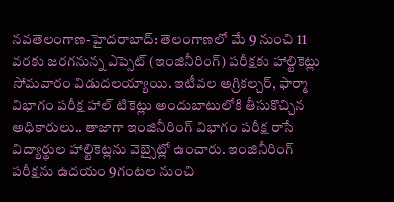నవతెలంగాణ-హైదరాబాద్: తెలంగాణలో మే 9 నుంచి 11 వరకు జరగనున్న ఎప్సెట్ (ఇంజినీరింగ్) పరీక్షకు హాల్టికెట్లు సోమవారం విడుదలయ్యాయి. ఇటీవల అగ్రికల్చర్, ఫార్మా విభాగం పరీక్ష హాల్ టికెట్లు అందుబాటులోకి తీసుకొచ్చిన అధికారులు.. తాజాగా ఇంజినీరింగ్ విభాగం పరీక్ష రాసే విద్యార్థుల హాల్టికెట్లను వెబ్సైట్లో ఉంచారు. ఇంజినీరింగ్ పరీక్షను ఉదయం 9గంటల నుంచి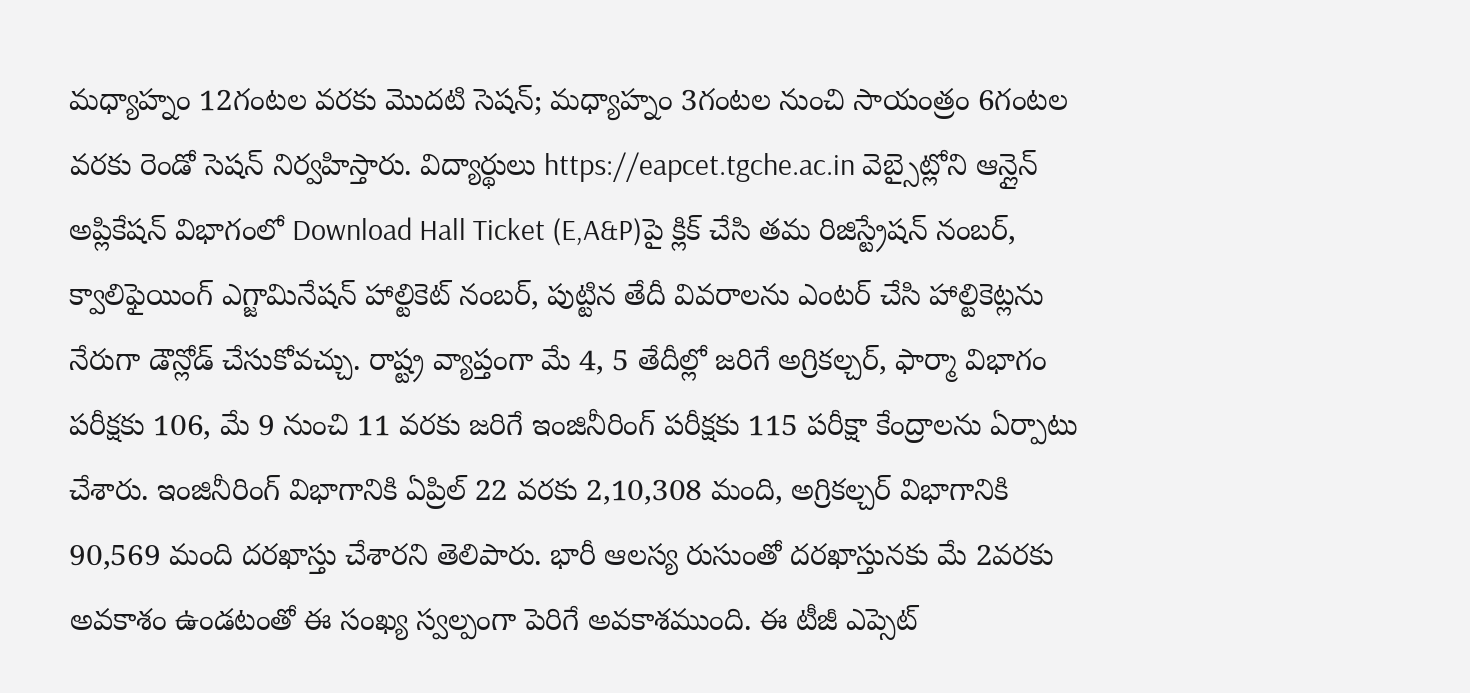మధ్యాహ్నం 12గంటల వరకు మొదటి సెషన్; మధ్యాహ్నం 3గంటల నుంచి సాయంత్రం 6గంటల వరకు రెండో సెషన్ నిర్వహిస్తారు. విద్యార్థులు https://eapcet.tgche.ac.in వెబ్సైట్లోని ఆన్లైన్ అప్లికేషన్ విభాగంలో Download Hall Ticket (E,A&P)పై క్లిక్ చేసి తమ రిజిస్ట్రేషన్ నంబర్, క్వాలిఫైయింగ్ ఎగ్జామినేషన్ హాల్టికెట్ నంబర్, పుట్టిన తేదీ వివరాలను ఎంటర్ చేసి హాల్టికెట్లను నేరుగా డౌన్లోడ్ చేసుకోవచ్చు. రాష్ట్ర వ్యాప్తంగా మే 4, 5 తేదీల్లో జరిగే అగ్రికల్చర్, ఫార్మా విభాగం పరీక్షకు 106, మే 9 నుంచి 11 వరకు జరిగే ఇంజినీరింగ్ పరీక్షకు 115 పరీక్షా కేంద్రాలను ఏర్పాటు చేశారు. ఇంజినీరింగ్ విభాగానికి ఏప్రిల్ 22 వరకు 2,10,308 మంది, అగ్రికల్చర్ విభాగానికి 90,569 మంది దరఖాస్తు చేశారని తెలిపారు. భారీ ఆలస్య రుసుంతో దరఖాస్తునకు మే 2వరకు అవకాశం ఉండటంతో ఈ సంఖ్య స్వల్పంగా పెరిగే అవకాశముంది. ఈ టీజీ ఎప్సెట్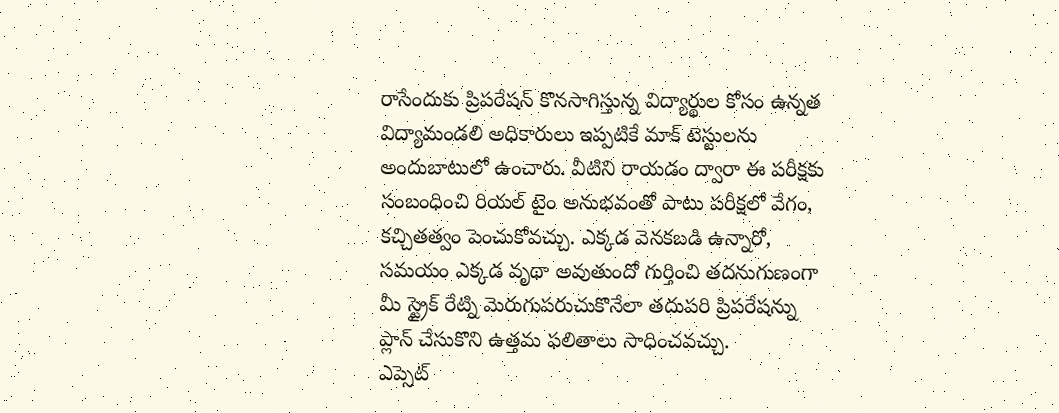రాసేందుకు ప్రిపరేషన్ కొనసాగిస్తున్న విద్యార్థుల కోసం ఉన్నత విద్యామండలి అధికారులు ఇప్పటికే మాక్ టెస్టులను అందుబాటులో ఉంచారు. వీటిని రాయడం ద్వారా ఈ పరీక్షకు సంబంధించి రియల్ టైం అనుభవంతో పాటు పరీక్షలో వేగం, కచ్చితత్వం పెంచుకోవచ్చు. ఎక్కడ వెనకబడి ఉన్నారో, సమయం ఎక్కడ వృథా అవుతుందో గుర్తించి తదనుగుణంగా మీ స్ట్రైక్ రేట్ని మెరుగుపరుచుకొనేలా తదుపరి ప్రిపరేషన్ను ప్లాన్ చేసుకొని ఉత్తమ ఫలితాలు సాధించవచ్చు.
ఎప్సెట్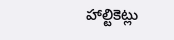హాల్టికెట్లు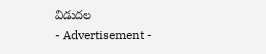విడుదల
- Advertisement -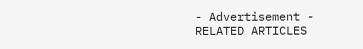- Advertisement -
RELATED ARTICLES